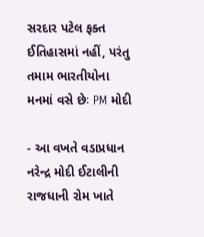સરદાર પટેલ ફક્ત ઈતિહાસમાં નહીં, પરંતુ તમામ ભારતીયોના મનમાં વસે છેઃ PM મોદી

- આ વખતે વડાપ્રધાન નરેન્દ્ર મોદી ઈટાલીની રાજધાની રોમ ખાતે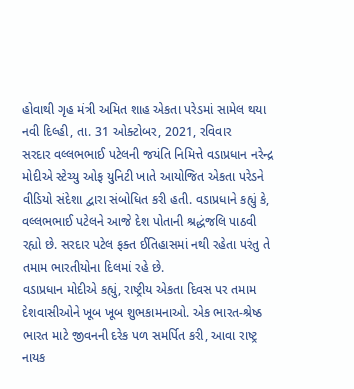હોવાથી ગૃહ મંત્રી અમિત શાહ એકતા પરેડમાં સામેલ થયા
નવી દિલ્હી, તા. 31 ઓક્ટોબર, 2021, રવિવાર
સરદાર વલ્લભભાઈ પટેલની જયંતિ નિમિત્તે વડાપ્રધાન નરેન્દ્ર મોદીએ સ્ટેચ્યુ ઓફ યુનિટી ખાતે આયોજિત એકતા પરેડને વીડિયો સંદેશા દ્વારા સંબોધિત કરી હતી. વડાપ્રધાને કહ્યું કે, વલ્લભભાઈ પટેલને આજે દેશ પોતાની શ્રદ્ધંજલિ પાઠવી રહ્યો છે. સરદાર પટેલ ફક્ત ઈતિહાસમાં નથી રહેતા પરંતુ તે તમામ ભારતીયોના દિલમાં રહે છે.
વડાપ્રધાન મોદીએ કહ્યું, રાષ્ટ્રીય એકતા દિવસ પર તમામ દેશવાસીઓને ખૂબ ખૂબ શુભકામનાઓ. એક ભારત-શ્રેષ્ઠ ભારત માટે જીવનની દરેક પળ સમર્પિત કરી, આવા રાષ્ટ્ર નાયક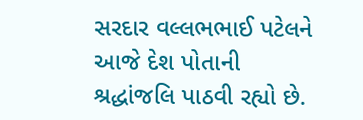સરદાર વલ્લભભાઈ પટેલને આજે દેશ પોતાની શ્રદ્ધાંજલિ પાઠવી રહ્યો છે.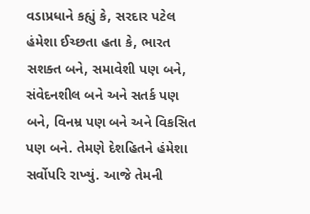વડાપ્રધાને કહ્યું કે, સરદાર પટેલ હંમેશા ઈચ્છતા હતા કે, ભારત સશક્ત બને, સમાવેશી પણ બને, સંવેદનશીલ બને અને સતર્ક પણ બને, વિનમ્ર પણ બને અને વિકસિત પણ બને. તેમણે દેશહિતને હંમેશા સર્વોપરિ રાખ્યું. આજે તેમની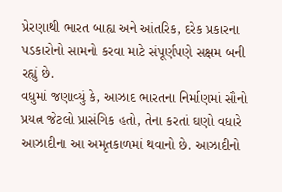પ્રેરણાથી ભારત બાહ્ય અને આંતરિક, દરેક પ્રકારના પડકારોનો સામનો કરવા માટે સંપૂર્ણપણે સક્ષમ બની રહ્યું છે.
વધુમાં જણાવ્યું કે, આઝાદ ભારતના નિર્માણમાં સૌનો પ્રયત્ન જેટલો પ્રાસંગિક હતો, તેના કરતાં ઘણો વધારે આઝાદીના આ અમૃતકાળમાં થવાનો છે. આઝાદીનો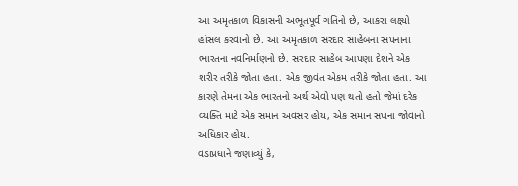આ અમૃતકાળ વિકાસની અભૂતપૂર્વ ગતિનો છે, આકરા લક્ષ્યો હાંસલ કરવાનો છે. આ અમૃતકાળ સરદાર સાહેબના સપનાના ભારતના નવનિર્માણનો છે. સરદાર સાહેબ આપણા દેશને એક શરીર તરીકે જોતા હતા. એક જીવંત એકમ તરીકે જોતા હતા. આ કારણે તેમના એક ભારતનો અર્થ એવો પણ થતો હતો જેમાં દરેક વ્યક્તિ માટે એક સમાન અવસર હોય, એક સમાન સપના જોવાનો અધિકાર હોય.
વડાપ્રધાને જણાવ્યું કે,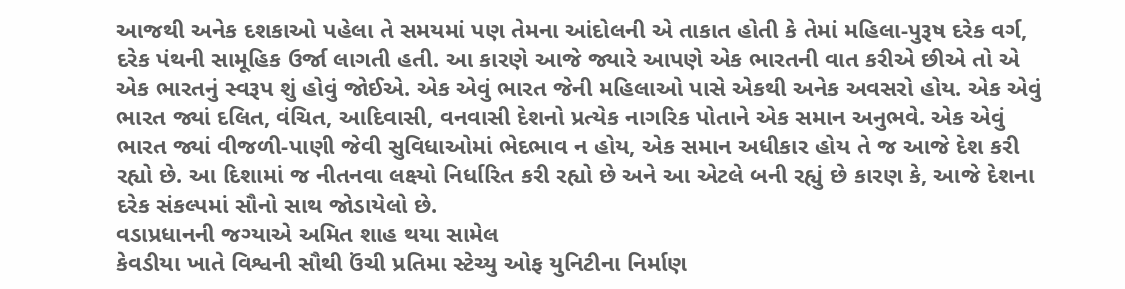આજથી અનેક દશકાઓ પહેલા તે સમયમાં પણ તેમના આંદોલની એ તાકાત હોતી કે તેમાં મહિલા-પુરૂષ દરેક વર્ગ, દરેક પંથની સામૂહિક ઉર્જા લાગતી હતી. આ કારણે આજે જ્યારે આપણે એક ભારતની વાત કરીએ છીએ તો એ એક ભારતનું સ્વરૂપ શું હોવું જોઈએ. એક એવું ભારત જેની મહિલાઓ પાસે એકથી અનેક અવસરો હોય. એક એવું ભારત જ્યાં દલિત, વંચિત, આદિવાસી, વનવાસી દેશનો પ્રત્યેક નાગરિક પોતાને એક સમાન અનુભવે. એક એવું ભારત જ્યાં વીજળી-પાણી જેવી સુવિધાઓમાં ભેદભાવ ન હોય, એક સમાન અધીકાર હોય તે જ આજે દેશ કરી રહ્યો છે. આ દિશામાં જ નીતનવા લક્ષ્યો નિર્ધારિત કરી રહ્યો છે અને આ એટલે બની રહ્યું છે કારણ કે, આજે દેશના દરેક સંકલ્પમાં સૌનો સાથ જોડાયેલો છે.
વડાપ્રધાનની જગ્યાએ અમિત શાહ થયા સામેલ
કેવડીયા ખાતે વિશ્વની સૌથી ઉંચી પ્રતિમા સ્ટેચ્યુ ઓફ યુનિટીના નિર્માણ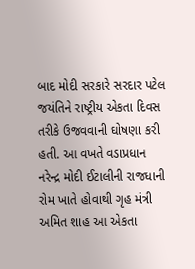બાદ મોદી સરકારે સરદાર પટેલ જયંતિને રાષ્ટ્રીય એકતા દિવસ તરીકે ઉજવવાની ઘોષણા કરી હતી. આ વખતે વડાપ્રધાન નરેન્દ્ર મોદી ઈટાલીની રાજધાની રોમ ખાતે હોવાથી ગૃહ મંત્રી અમિત શાહ આ એકતા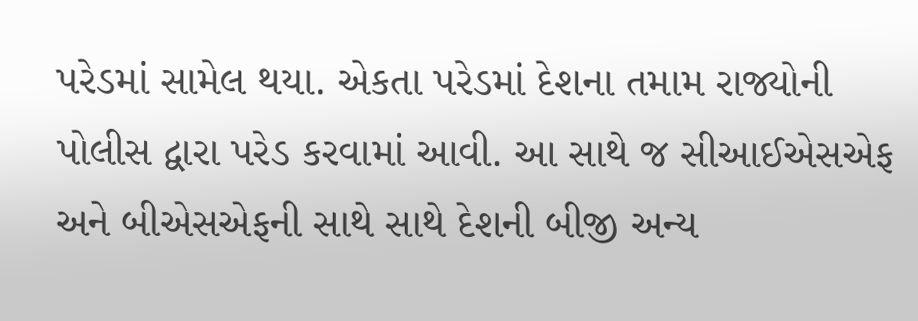પરેડમાં સામેલ થયા. એકતા પરેડમાં દેશના તમામ રાજ્યોની પોલીસ દ્વારા પરેડ કરવામાં આવી. આ સાથે જ સીઆઈએસએફ અને બીએસએફની સાથે સાથે દેશની બીજી અન્ય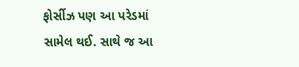ફોર્સીઝ પણ આ પરેડમાં સામેલ થઈ. સાથે જ આ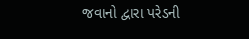જવાનો દ્વારા પરેડની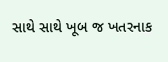સાથે સાથે ખૂબ જ ખતરનાક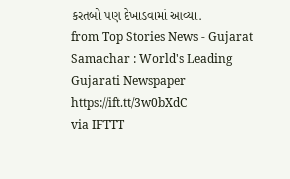કરતબો પણ દેખાડવામાં આવ્યા.
from Top Stories News - Gujarat Samachar : World's Leading Gujarati Newspaper https://ift.tt/3w0bXdC
via IFTTT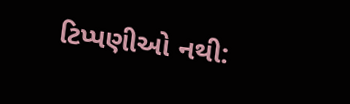ટિપ્પણીઓ નથી: